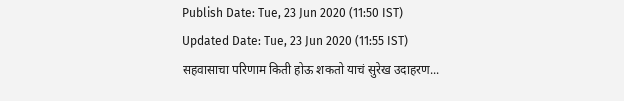Publish Date: Tue, 23 Jun 2020 (11:50 IST)
Updated Date: Tue, 23 Jun 2020 (11:55 IST)
सहवासाचा परिणाम किती होऊ शकतो याचं सुरेख उदाहरण...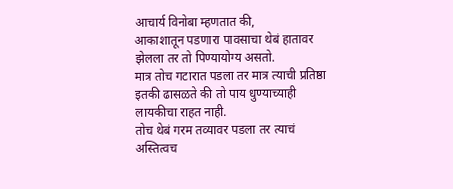आचार्य विनोबा म्हणतात की,
आकाशातून पडणारा पावसाचा थेबं हातावर झेलला तर तो पिण्यायोग्य असतो.
मात्र तोच गटारात पडला तर मात्र त्याची प्रतिष्ठा इतकी ढासळते की तो पाय धुण्याच्याही लायकीचा राहत नाही.
तोच थेबं गरम तव्यावर पडला तर त्याचं अस्तित्वच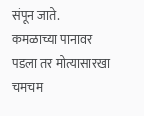संपून जाते.
कमळाच्या पानावर पडला तर मोत्यासारखा चमचम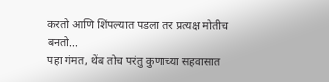करतो आणि शिंपल्यात पडला तर प्रत्यक्ष मोतीच बनतो...
पहा गंमत, थेंब तोच परंतु कुणाच्या सहवासात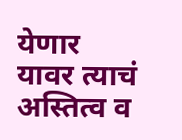येणार
यावर त्याचं अस्तित्व व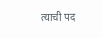त्याची पद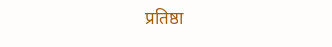प्रतिष्ठा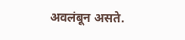अवलंबून असते.